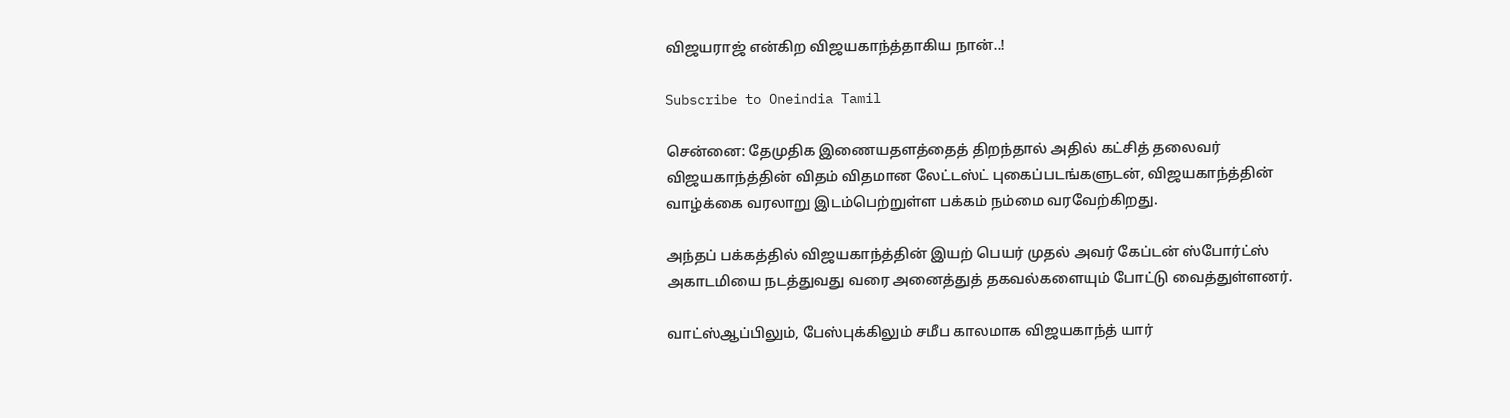விஜயராஜ் என்கிற விஜயகாந்த்தாகிய நான்..!

Subscribe to Oneindia Tamil

சென்னை: தேமுதிக இணையதளத்தைத் திறந்தால் அதில் கட்சித் தலைவர் விஜயகாந்த்தின் விதம் விதமான லேட்டஸ்ட் புகைப்படங்களுடன், விஜயகாந்த்தின் வாழ்க்கை வரலாறு இடம்பெற்றுள்ள பக்கம் நம்மை வரவேற்கிறது.

அந்தப் பக்கத்தில் விஜயகாந்த்தின் இயற் பெயர் முதல் அவர் கேப்டன் ஸ்போர்ட்ஸ் அகாடமியை நடத்துவது வரை அனைத்துத் தகவல்களையும் போட்டு வைத்துள்ளனர்.

வாட்ஸ்ஆப்பிலும், பேஸ்புக்கிலும் சமீப காலமாக விஜயகாந்த் யார்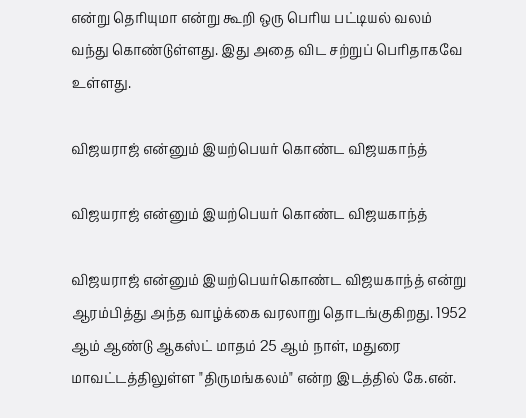என்று தெரியுமா என்று கூறி ஒரு பெரிய பட்டியல் வலம் வந்து கொண்டுள்ளது. இது அதை விட சற்றுப் பெரிதாகவே உள்ளது.

விஜயராஜ் என்னும் இயற்பெயர் கொண்ட விஜயகாந்த்

விஜயராஜ் என்னும் இயற்பெயர் கொண்ட விஜயகாந்த்

விஜயராஜ் என்னும் இயற்பெயர்கொண்ட விஜயகாந்த் என்று ஆரம்பித்து அந்த வாழ்க்கை வரலாறு தொடங்குகிறது. 1952 ஆம் ஆண்டு ஆகஸ்ட் மாதம் 25 ஆம் நாள், மதுரை மாவட்டத்திலுள்ள "திருமங்கலம்" என்ற இடத்தில் கே.என்.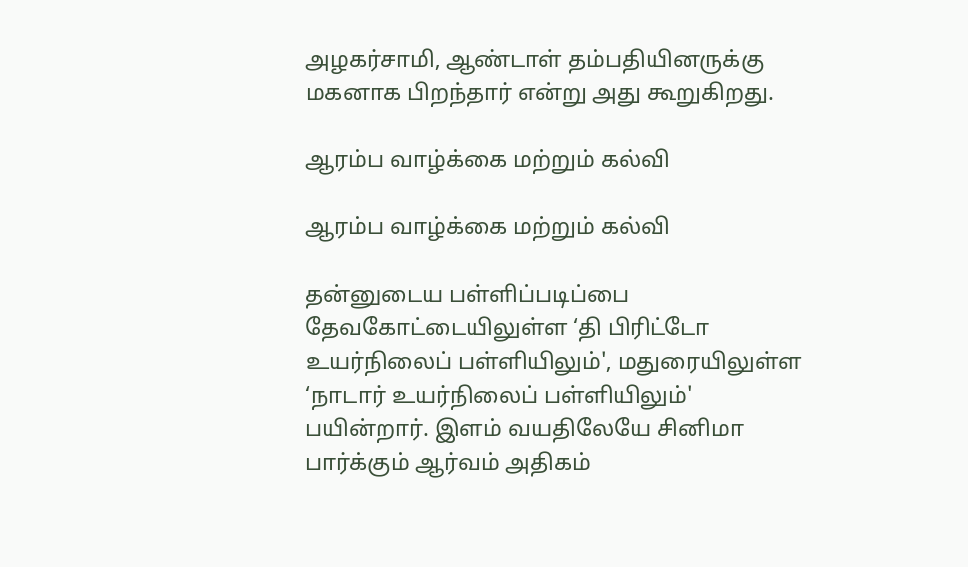அழகர்சாமி, ஆண்டாள் தம்பதியினருக்கு மகனாக பிறந்தார் என்று அது கூறுகிறது.

ஆரம்ப வாழ்க்கை மற்றும் கல்வி

ஆரம்ப வாழ்க்கை மற்றும் கல்வி

தன்னுடைய பள்ளிப்படிப்பை தேவகோட்டையிலுள்ள ‘தி பிரிட்டோ உயர்நிலைப் பள்ளியிலும்', மதுரையிலுள்ள ‘நாடார் உயர்நிலைப் பள்ளியிலும்' பயின்றார். இளம் வயதிலேயே சினிமா பார்க்கும் ஆர்வம் அதிகம்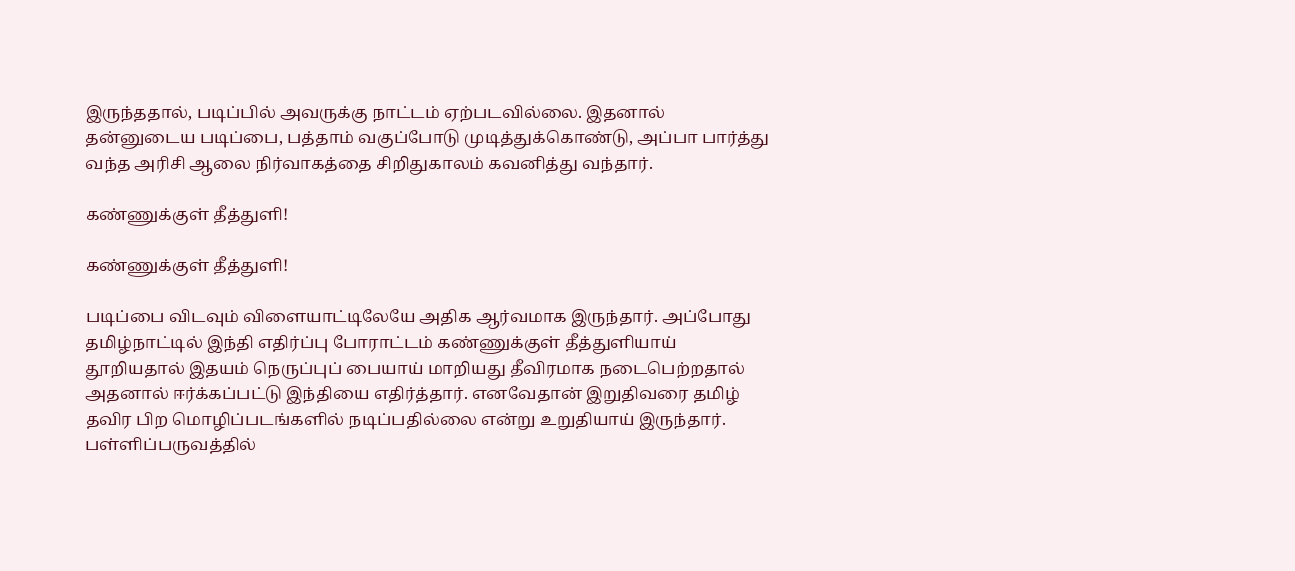இருந்ததால், படிப்பில் அவருக்கு நாட்டம் ஏற்படவில்லை. இதனால் தன்னுடைய படிப்பை, பத்தாம் வகுப்போடு முடித்துக்கொண்டு, அப்பா பார்த்து வந்த அரிசி ஆலை நிர்வாகத்தை சிறிதுகாலம் கவனித்து வந்தார்.

கண்ணுக்குள் தீத்துளி!

கண்ணுக்குள் தீத்துளி!

படிப்பை விடவும் விளையாட்டிலேயே அதிக ஆர்வமாக இருந்தார். அப்போது தமிழ்நாட்டில் இந்தி எதிர்ப்பு போராட்டம் கண்ணுக்குள் தீத்துளியாய் தூறியதால் இதயம் நெருப்புப் பையாய் மாறியது தீவிரமாக நடைபெற்றதால் அதனால் ஈர்க்கப்பட்டு இந்தியை எதிர்த்தார். எனவேதான் இறுதிவரை தமிழ் தவிர பிற மொழிப்படங்களில் நடிப்பதில்லை என்று உறுதியாய் இருந்தார். பள்ளிப்பருவத்தில்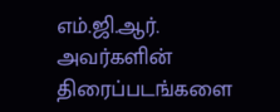எம்.ஜி.ஆர். அவர்களின் திரைப்படங்களை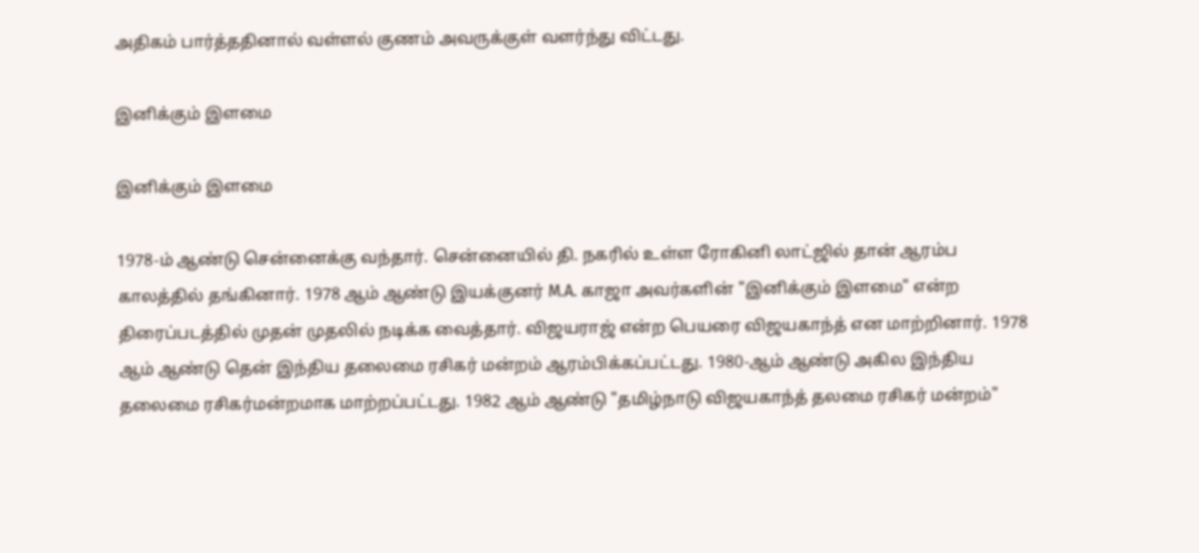அதிகம் பார்த்ததினால் வள்ளல் குணம் அவருக்குள் வளர்ந்து விட்டது.

இனிக்கும் இளமை

இனிக்கும் இளமை

1978-ம் ஆண்டு சென்னைக்கு வந்தார். சென்னையில் தி. நகரில் உள்ள ரோகினி லாட்ஜில் தான் ஆரம்ப காலத்தில் தங்கினார். 1978 ஆம் ஆண்டு இயக்குனர் M.A. காஜா அவர்களின் "இனிக்கும் இளமை" என்ற திரைப்படத்தில் முதன் முதலில் நடிக்க வைத்தார். விஜயராஜ் என்ற பெயரை விஜயகாந்த் என மாற்றினார். 1978 ஆம் ஆண்டு தென் இந்திய தலைமை ரசிகர் மன்றம் ஆரம்பிக்கப்பட்டது. 1980-ஆம் ஆண்டு அகில இந்திய தலைமை ரசிகர்மன்றமாக மாற்றப்பட்டது. 1982 ஆம் ஆண்டு "தமிழ்நாடு விஜயகாந்த் தலமை ரசிகர் மன்றம்"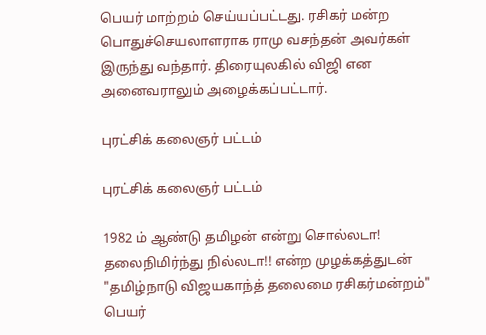பெயர் மாற்றம் செய்யப்பட்டது. ரசிகர் மன்ற பொதுச்செயலாளராக ராமு வசந்தன் அவர்கள் இருந்து வந்தார். திரையுலகில் விஜி என அனைவராலும் அழைக்கப்பட்டார்.

புரட்சிக் கலைஞர் பட்டம்

புரட்சிக் கலைஞர் பட்டம்

1982 ம் ஆண்டு தமிழன் என்று சொல்லடா! தலைநிமிர்ந்து நில்லடா!! என்ற முழக்கத்துடன் "தமிழ்நாடு விஜயகாந்த் தலைமை ரசிகர்மன்றம்" பெயர்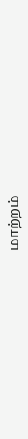மாற்றம்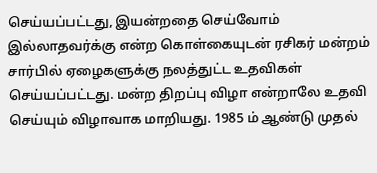செய்யப்பட்டது, இயன்றதை செய்வோம் இல்லாதவர்க்கு என்ற கொள்கையுடன் ரசிகர் மன்றம் சார்பில் ஏழைகளுக்கு நலத்துட்ட உதவிகள் செய்யப்பட்டது. மன்ற திறப்பு விழா என்றாலே உதவி செய்யும் விழாவாக மாறியது. 1985 ம் ஆண்டு முதல்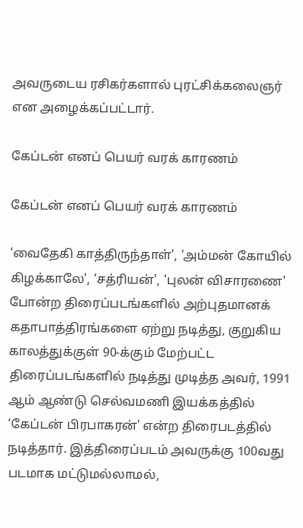அவருடைய ரசிகர்களால் புரட்சிக்கலைஞர் என அழைக்கப்பட்டார்.

கேப்டன் எனப் பெயர் வரக் காரணம்

கேப்டன் எனப் பெயர் வரக் காரணம்

‘வைதேகி காத்திருந்தாள்', ‘அம்மன் கோயில் கிழக்காலே', ‘சத்ரியன்', ‘புலன் விசாரணை' போன்ற திரைப்படங்களில் அற்புதமானக் கதாபாத்திரங்களை ஏற்று நடித்து, குறுகிய காலத்துக்குள் 90-க்கும் மேற்பட்ட திரைப்படங்களில் நடித்து முடித்த அவர், 1991 ஆம் ஆண்டு செல்வமணி இயக்கத்தில் ‘கேப்டன் பிரபாகரன்' என்ற திரைபடத்தில் நடித்தார். இத்திரைப்படம் அவருக்கு 100வது படமாக மட்டுமல்லாமல்,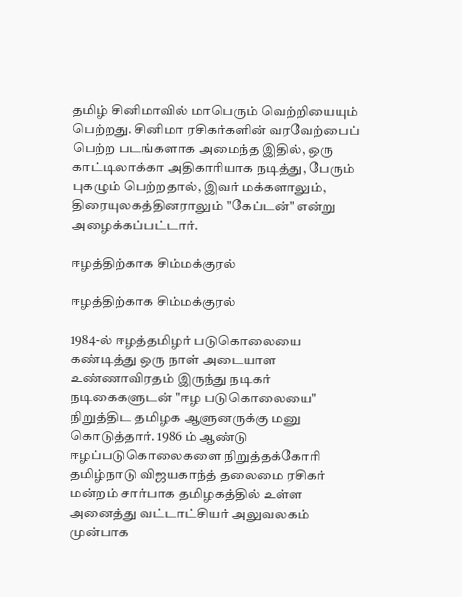தமிழ் சினிமாவில் மாபெரும் வெற்றியையும் பெற்றது. சினிமா ரசிகர்களின் வரவேற்பைப் பெற்ற படங்களாக அமைந்த இதில், ஒரு காட்டிலாக்கா அதிகாரியாக நடித்து, பேரும் புகழும் பெற்றதால், இவர் மக்களாலும், திரையுலகத்தினராலும் "கேப்டன்" என்று அழைக்கப்பட்டார்.

ஈழத்திற்காக சிம்மக்குரல்

ஈழத்திற்காக சிம்மக்குரல்

1984-ல் ஈழத்தமிழர் படுகொலையை கண்டித்து ஒரு நாள் அடையாள உண்ணாவிரதம் இருந்து நடிகர் நடிகைகளுடன் "ஈழ படுகொலையை" நிறுத்திட தமிழக ஆளுனருக்கு மனு கொடுத்தார். 1986 ம் ஆண்டு ஈழப்படுகொலைகளை நிறுத்தக்கோரி தமிழ்நாடு விஜயகாந்த் தலைமை ரசிகர் மன்றம் சார்பாக தமிழகத்தில் உள்ள அனைத்து வட்டாட்சியர் அலுவலகம் முன்பாக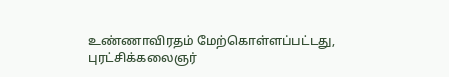உண்ணாவிரதம் மேற்கொள்ளப்பட்டது, புரட்சிக்கலைஞர்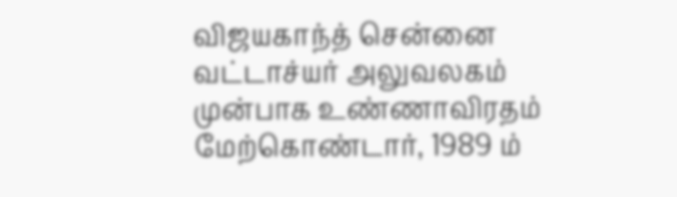விஜயகாந்த் சென்னை வட்டாச்யர் அலுவலகம் முன்பாக உண்ணாவிரதம் மேற்கொண்டார், 1989 ம்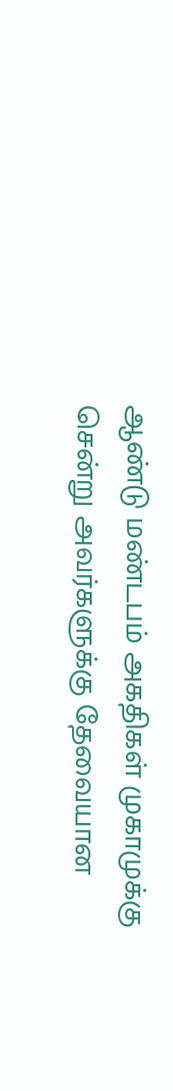ஆண்டு மண்டபம் அகதிகள் முகாமுக்கு சென்று அவர்களுக்கு தேவையான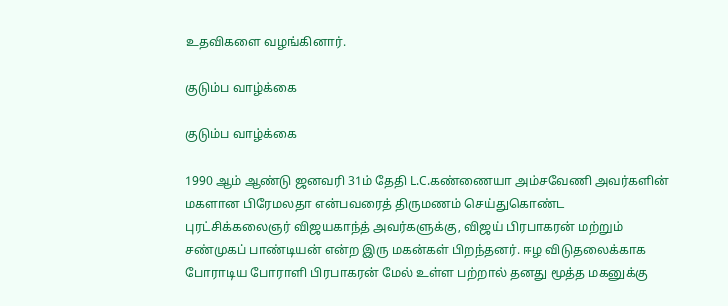உதவிகளை வழங்கினார்.

குடும்ப வாழ்க்கை

குடும்ப வாழ்க்கை

1990 ஆம் ஆண்டு ஜனவரி 31ம் தேதி L.C.கண்ணையா அம்சவேணி அவர்களின் மகளான பிரேமலதா என்பவரைத் திருமணம் செய்துகொண்ட புரட்சிக்கலைஞர் விஜயகாந்த் அவர்களுக்கு, விஜய் பிரபாகரன் மற்றும் சண்முகப் பாண்டியன் என்ற இரு மகன்கள் பிறந்தனர். ஈழ விடுதலைக்காக போராடிய போராளி பிரபாகரன் மேல் உள்ள பற்றால் தனது மூத்த மகனுக்கு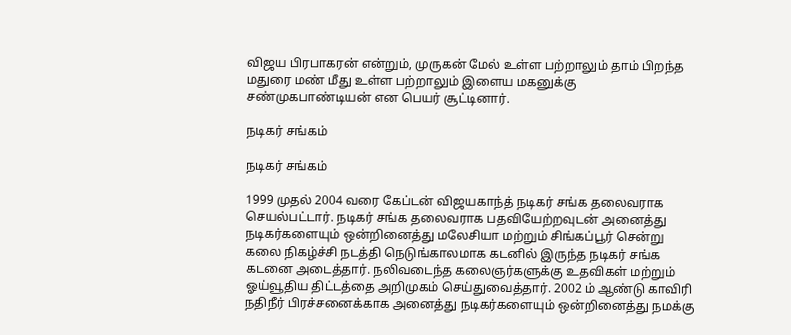விஜய பிரபாகரன் என்றும், முருகன் மேல் உள்ள பற்றாலும் தாம் பிறந்த மதுரை மண் மீது உள்ள பற்றாலும் இளைய மகனுக்கு சண்முகபாண்டியன் என பெயர் சூட்டினார்.

நடிகர் சங்கம்

நடிகர் சங்கம்

1999 முதல் 2004 வரை கேப்டன் விஜயகாந்த் நடிகர் சங்க தலைவராக செயல்பட்டார். நடிகர் சங்க தலைவராக பதவியேற்றவுடன் அனைத்து நடிகர்களையும் ஒன்றினைத்து மலேசியா மற்றும் சிங்கப்பூர் சென்று கலை நிகழ்ச்சி நடத்தி நெடுங்காலமாக கடனில் இருந்த நடிகர் சங்க கடனை அடைத்தார். நலிவடைந்த கலைஞர்களுக்கு உதவிகள் மற்றும் ஓய்வூதிய திட்டத்தை அறிமுகம் செய்துவைத்தார். 2002 ம் ஆண்டு காவிரி நதிநீர் பிரச்சனைக்காக அனைத்து நடிகர்களையும் ஒன்றினைத்து நமக்கு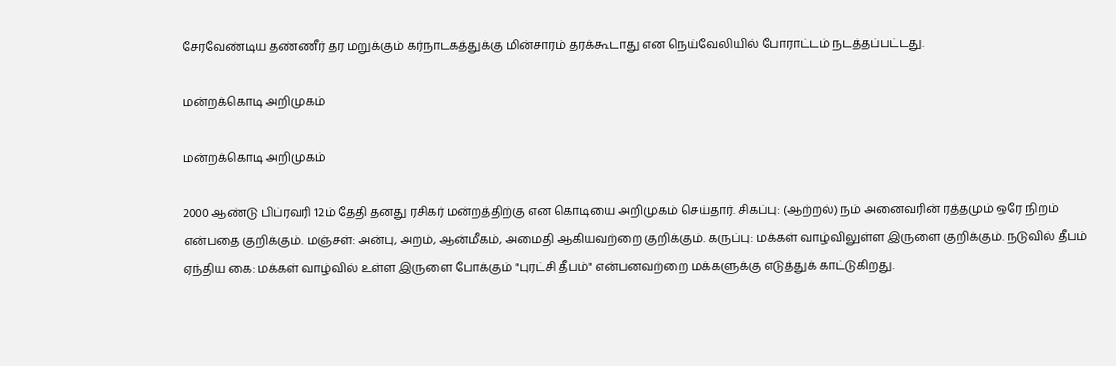சேரவேண்டிய தண்ணீர் தர மறுக்கும் கர்நாடகத்துக்கு மின்சாரம் தரக்கூடாது என நெய்வேலியில் போராட்டம் நடத்தப்பட்டது.

மன்றக்கொடி அறிமுகம்

மன்றக்கொடி அறிமுகம்

2000 ஆண்டு பிப்ரவரி 12ம் தேதி தனது ரசிகர் மன்றத்திற்கு என கொடியை அறிமுகம் செய்தார். சிகப்பு: (ஆற்றல்) நம் அனைவரின் ரத்தமும் ஒரே நிறம் என்பதை குறிக்கும். மஞ்சள்: அன்பு, அறம், ஆன்மீகம், அமைதி ஆகியவற்றை குறிக்கும். கருப்பு: மக்கள் வாழ்விலுள்ள இருளை குறிக்கும். நடுவில் தீபம் ஏந்திய கை: மக்கள் வாழ்வில் உள்ள இருளை போக்கும் "புரட்சி தீபம்" என்பனவற்றை மக்களுக்கு எடுத்துக் காட்டுகிறது.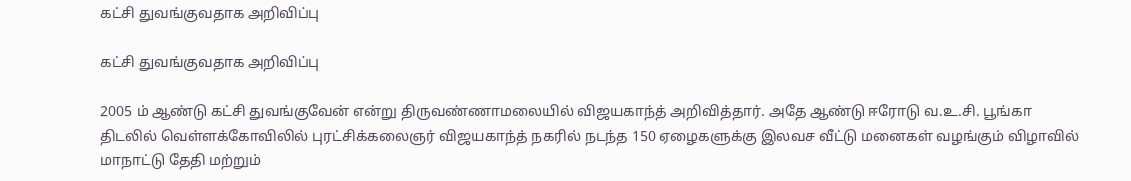கட்சி துவங்குவதாக அறிவிப்பு

கட்சி துவங்குவதாக அறிவிப்பு

2005 ம் ஆண்டு கட்சி துவங்குவேன் என்று திருவண்ணாமலையில் விஜயகாந்த் அறிவித்தார். அதே ஆண்டு ஈரோடு வ.உ.சி. பூங்கா திடலில் வெள்ளக்கோவிலில் புரட்சிக்கலைஞர் விஜயகாந்த் நகரில் நடந்த 150 ஏழைகளுக்கு இலவச வீட்டு மனைகள் வழங்கும் விழாவில் மாநாட்டு தேதி மற்றும்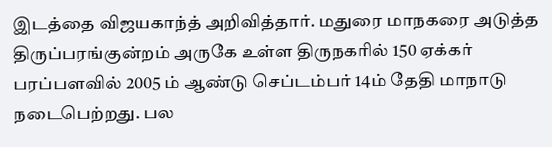இடத்தை விஜயகாந்த் அறிவித்தார். மதுரை மாநகரை அடுத்த திருப்பரங்குன்றம் அருகே உள்ள திருநகரில் 150 ஏக்கர் பரப்பளவில் 2005 ம் ஆண்டு செப்டம்பர் 14ம் தேதி மாநாடு நடைபெற்றது. பல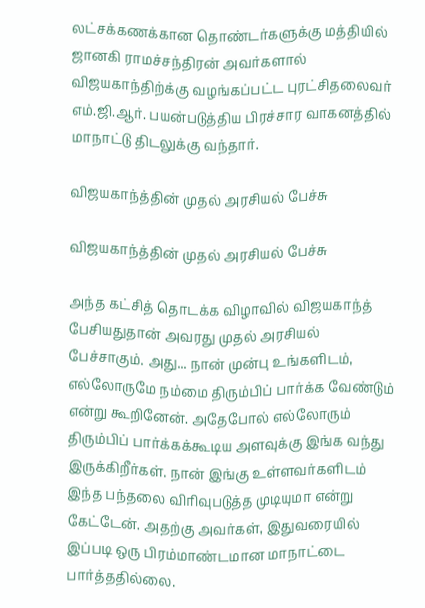லட்சக்கணக்கான தொண்டர்களுக்கு மத்தியில் ஜானகி ராமச்சந்திரன் அவர்களால் விஜயகாந்திற்க்கு வழங்கப்பட்ட புரட்சிதலைவர் எம்.ஜி.ஆர். பயன்படுத்திய பிரச்சார வாகனத்தில் மாநாட்டு திடலுக்கு வந்தார்.

விஜயகாந்த்தின் முதல் அரசியல் பேச்சு

விஜயகாந்த்தின் முதல் அரசியல் பேச்சு

அந்த கட்சித் தொடக்க விழாவில் விஜயகாந்த் பேசியதுதான் அவரது முதல் அரசியல் பேச்சாகும். அது... நான் முன்பு உங்களிடம், எல்லோருமே நம்மை திரும்பிப் பார்க்க வேண்டும் என்று கூறினேன். அதேபோல் எல்லோரும் திரும்பிப் பார்க்கக்கூடிய அளவுக்கு இங்க வந்து இருக்கிறீர்கள். நான் இங்கு உள்ளவர்களிடம் இந்த பந்தலை விரிவுபடுத்த முடியுமா என்று கேட்டேன். அதற்கு அவர்கள், இதுவரையில் இப்படி ஒரு பிரம்மாண்டமான மாநாட்டை பார்த்ததில்லை.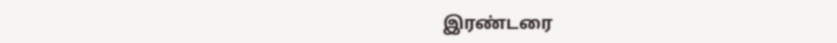இரண்டரை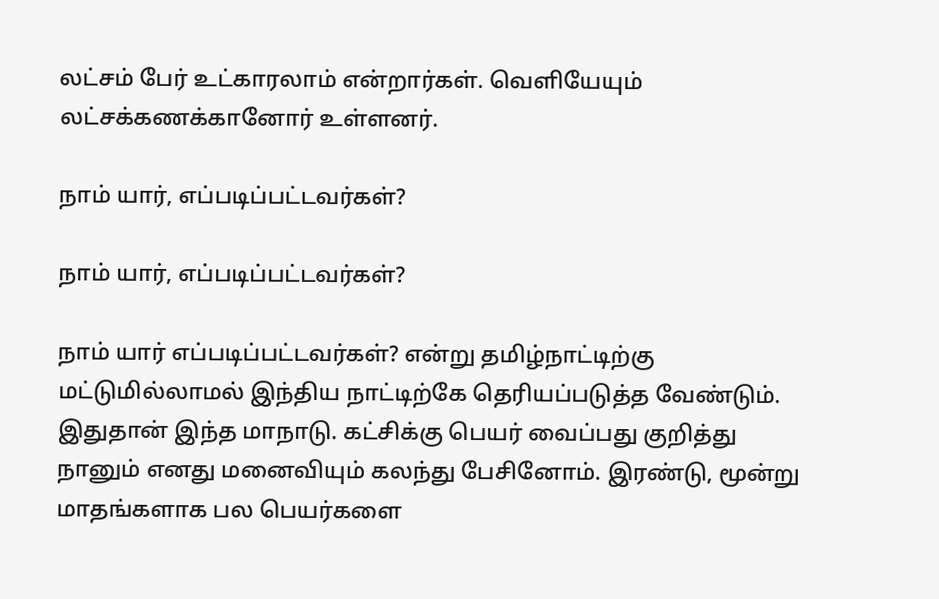லட்சம் பேர் உட்காரலாம் என்றார்கள். வெளியேயும் லட்சக்கணக்கானோர் உள்ளனர்.

நாம் யார், எப்படிப்பட்டவர்கள்?

நாம் யார், எப்படிப்பட்டவர்கள்?

நாம் யார் எப்படிப்பட்டவர்கள்? என்று தமிழ்நாட்டிற்கு மட்டுமில்லாமல் இந்திய நாட்டிற்கே தெரியப்படுத்த வேண்டும். இதுதான் இந்த மாநாடு. கட்சிக்கு பெயர் வைப்பது குறித்து நானும் எனது மனைவியும் கலந்து பேசினோம். இரண்டு, மூன்று மாதங்களாக பல பெயர்களை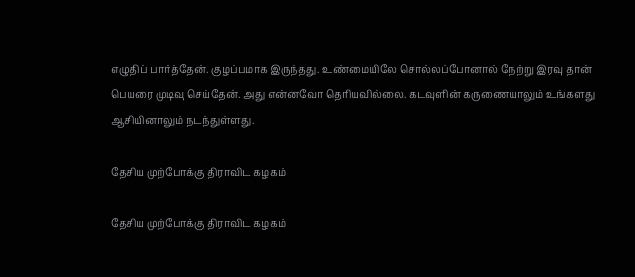எழுதிப் பார்த்தேன். குழப்பமாக இருந்தது. உண்மையிலே சொல்லப்போனால் நேற்று இரவு தான் பெயரை முடிவு செய்தேன். அது என்னவோ தெரியவில்லை. கடவுளின் கருணையாலும் உங்களது ஆசியினாலும் நடந்துள்ளது.

தேசிய முற்போக்கு திராவிட கழகம்

தேசிய முற்போக்கு திராவிட கழகம்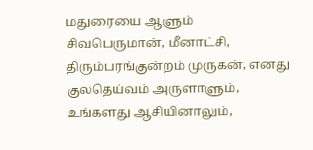மதுரையை ஆளும் சிவபெருமான், மீனாட்சி, திரும்பரங்குன்றம் முருகன், எனது குலதெய்வம் அருளாளும், உங்களது ஆசியினாலும்,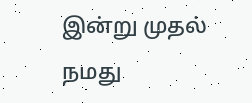இன்று முதல் நமது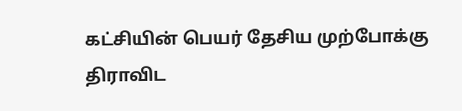கட்சியின் பெயர் தேசிய முற்போக்கு திராவிட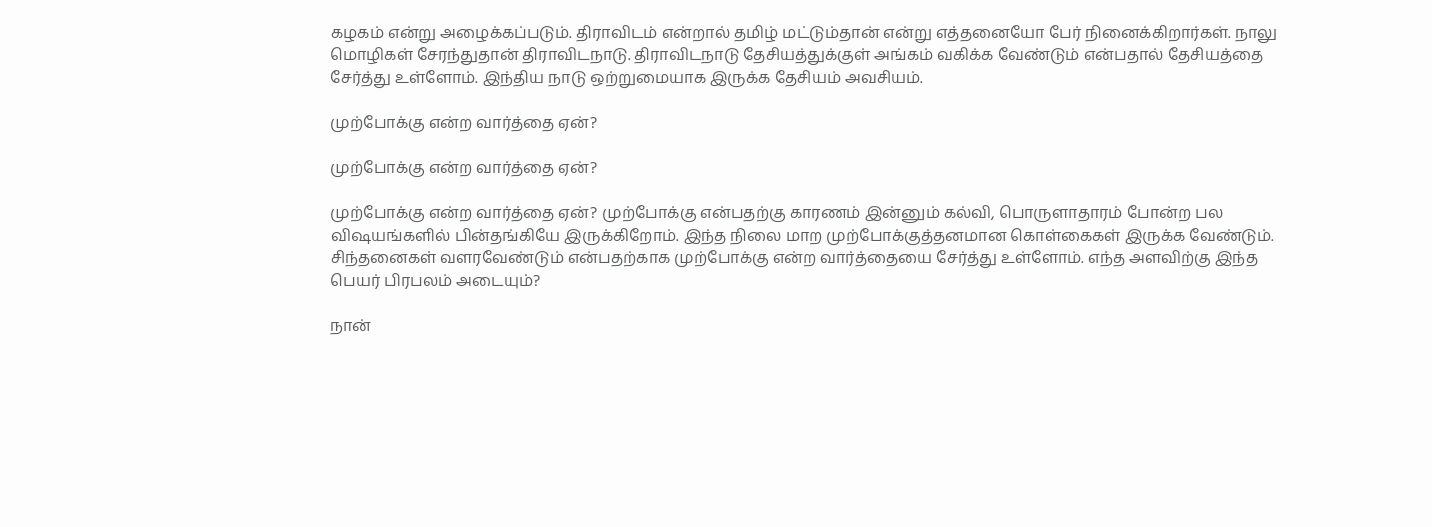கழகம் என்று அழைக்கப்படும். திராவிடம் என்றால் தமிழ் மட்டும்தான் என்று எத்தனையோ பேர் நினைக்கிறார்கள். நாலு மொழிகள் சேரந்துதான் திராவிடநாடு. திராவிடநாடு தேசியத்துக்குள் அங்கம் வகிக்க வேண்டும் என்பதால் தேசியத்தை சேர்த்து உள்ளோம். இந்திய நாடு ஒற்றுமையாக இருக்க தேசியம் அவசியம்.

முற்போக்கு என்ற வார்த்தை ஏன்?

முற்போக்கு என்ற வார்த்தை ஏன்?

முற்போக்கு என்ற வார்த்தை ஏன்? முற்போக்கு என்பதற்கு காரணம் இன்னும் கல்வி, பொருளாதாரம் போன்ற பல விஷயங்களில் பின்தங்கியே இருக்கிறோம். இந்த நிலை மாற முற்போக்குத்தனமான கொள்கைகள் இருக்க வேண்டும். சிந்தனைகள் வளரவேண்டும் என்பதற்காக முற்போக்கு என்ற வார்த்தையை சேர்த்து உள்ளோம். எந்த அளவிற்கு இந்த பெயர் பிரபலம் அடையும்?

நான்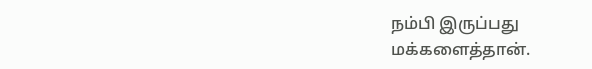நம்பி இருப்பது மக்களைத்தான்.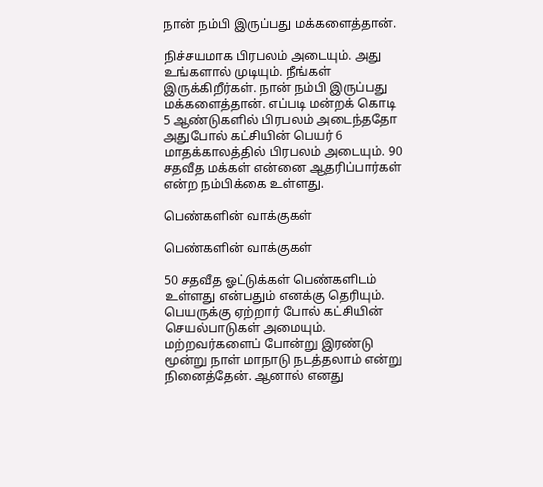நான் நம்பி இருப்பது மக்களைத்தான்.

நிச்சயமாக பிரபலம் அடையும். அது உங்களால் முடியும். நீங்கள் இருக்கிறீர்கள். நான் நம்பி இருப்பது மக்களைத்தான். எப்படி மன்றக் கொடி 5 ஆண்டுகளில் பிரபலம் அடைந்ததோ அதுபோல் கட்சியின் பெயர் 6 மாதக்காலத்தில் பிரபலம் அடையும். 90 சதவீத மக்கள் என்னை ஆதரிப்பார்கள் என்ற நம்பிக்கை உள்ளது.

பெண்களின் வாக்குகள்

பெண்களின் வாக்குகள்

50 சதவீத ஓட்டுக்கள் பெண்களிடம் உள்ளது என்பதும் எனக்கு தெரியும். பெயருக்கு ஏற்றார் போல் கட்சியின் செயல்பாடுகள் அமையும். மற்றவர்களைப் போன்று இரண்டு மூன்று நாள் மாநாடு நடத்தலாம் என்று நினைத்தேன். ஆனால் எனது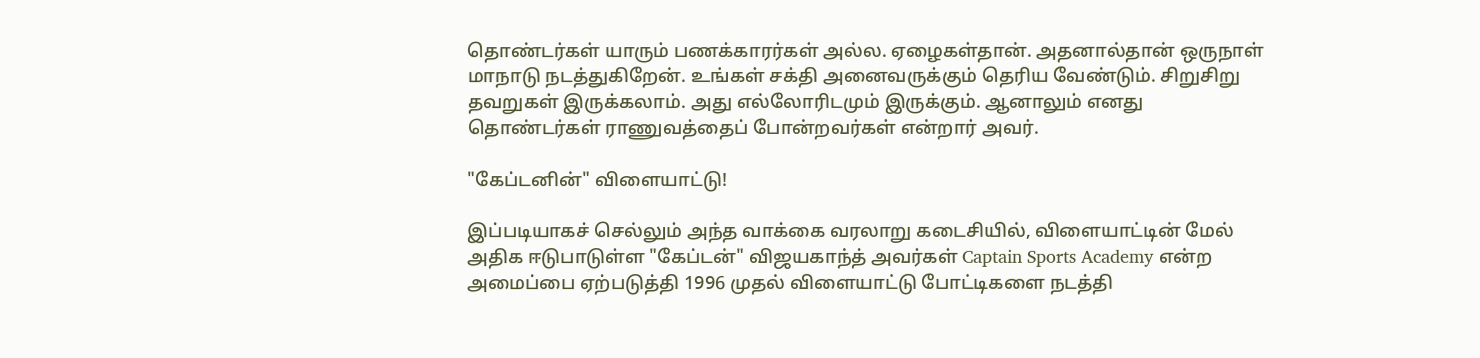தொண்டர்கள் யாரும் பணக்காரர்கள் அல்ல. ஏழைகள்தான். அதனால்தான் ஒருநாள் மாநாடு நடத்துகிறேன். உங்கள் சக்தி அனைவருக்கும் தெரிய வேண்டும். சிறுசிறு தவறுகள் இருக்கலாம். அது எல்லோரிடமும் இருக்கும். ஆனாலும் எனது தொண்டர்கள் ராணுவத்தைப் போன்றவர்கள் என்றார் அவர்.

"கேப்டனின்" விளையாட்டு!

இப்படியாகச் செல்லும் அந்த வாக்கை வரலாறு கடைசியில், விளையாட்டின் மேல் அதிக ஈடுபாடுள்ள "கேப்டன்" விஜயகாந்த் அவர்கள் Captain Sports Academy என்ற அமைப்பை ஏற்படுத்தி 1996 முதல் விளையாட்டு போட்டிகளை நடத்தி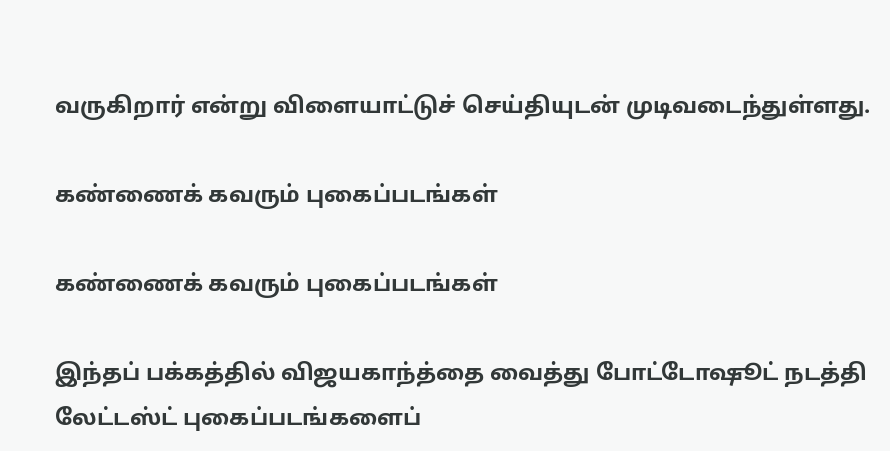வருகிறார் என்று விளையாட்டுச் செய்தியுடன் முடிவடைந்துள்ளது.

கண்ணைக் கவரும் புகைப்படங்கள்

கண்ணைக் கவரும் புகைப்படங்கள்

இந்தப் பக்கத்தில் விஜயகாந்த்தை வைத்து போட்டோஷூட் நடத்தி லேட்டஸ்ட் புகைப்படங்களைப்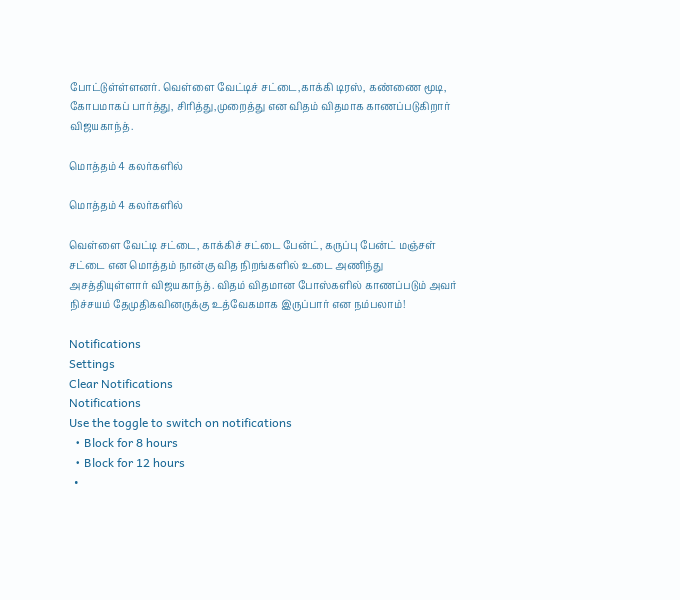போட்டுள்ள்ளனர். வெள்ளை வேட்டிச் சட்டை,காக்கி டிரஸ், கண்ணை மூடி, கோபமாகப் பார்த்து, சிரித்து,முறைத்து என விதம் விதமாக காணப்படுகிறார் விஜயகாந்த்.

மொத்தம் 4 கலர்களில்

மொத்தம் 4 கலர்களில்

வெள்ளை வேட்டி சட்டை, காக்கிச் சட்டை பேன்ட், கருப்பு பேன்ட் மஞ்சள் சட்டை என மொத்தம் நான்கு வித நிறங்களில் உடை அணிந்து அசத்தியுள்ளார் விஜயகாந்த். விதம் விதமான போஸ்களில் காணப்படும் அவர் நிச்சயம் தேமுதிகவினருக்கு உத்வேகமாக இருப்பார் என நம்பலாம்!

Notifications
Settings
Clear Notifications
Notifications
Use the toggle to switch on notifications
  • Block for 8 hours
  • Block for 12 hours
  •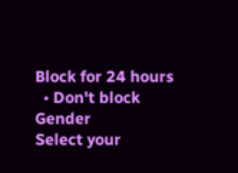Block for 24 hours
  • Don't block
Gender
Select your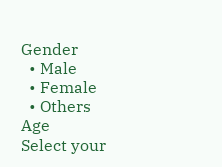Gender
  • Male
  • Female
  • Others
Age
Select your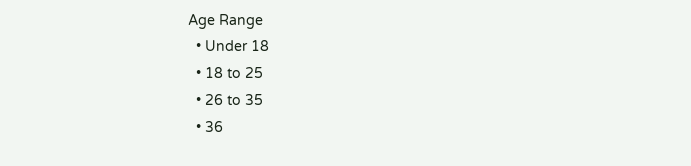Age Range
  • Under 18
  • 18 to 25
  • 26 to 35
  • 36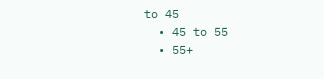to 45
  • 45 to 55
  • 55+